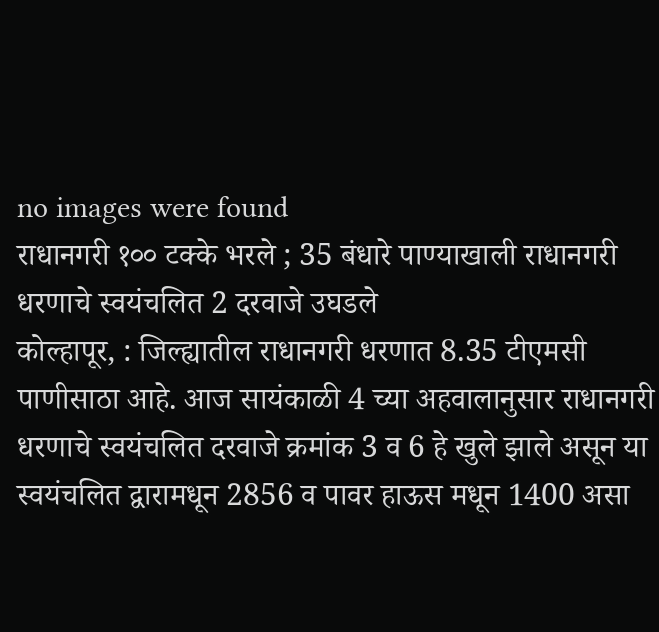no images were found
राधानगरी १०० टक्के भरले ; 35 बंधारे पाण्याखाली राधानगरी धरणाचे स्वयंचलित 2 दरवाजे उघडले
कोल्हापूर, : जिल्ह्यातील राधानगरी धरणात 8.35 टीएमसी पाणीसाठा आहे. आज सायंकाळी 4 च्या अहवालानुसार राधानगरी धरणाचे स्वयंचलित दरवाजे क्रमांक 3 व 6 हे खुले झाले असून या स्वयंचलित द्वारामधून 2856 व पावर हाऊस मधून 1400 असा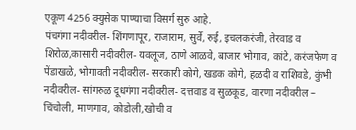एकूण 4256 क्युसेक पाण्याचा विसर्ग सुरु आहे.
पंचगंगा नदीवरील- शिंगणापूर, राजाराम, सुर्वे, रुई, इचलकरंजी, तेरवाड व शिरोळ,कासारी नदीवरील- यवलूज, ठाणे आळवे, बाजार भोगाव, कांटे, करंजफेण व पेंडाखळे, भोगावती नदीवरील- सरकारी कोगे, खडक कोगे, हळदी व राशिवडे, कुंभी नदीवरील- सांगरुळ दूधगंगा नदीवरील- दत्तवाड व सुळकूड, वारणा नदीवरील – चिंचोली, माणगाव, कोडोली,खोची व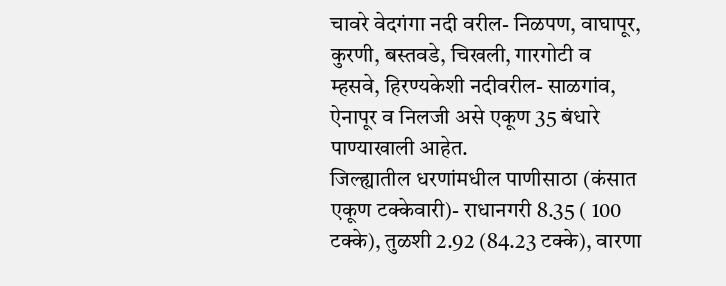चावरे वेदगंगा नदी वरील- निळपण, वाघापूर, कुरणी, बस्तवडे, चिखली, गारगोटी व म्हसवे, हिरण्यकेशी नदीवरील- साळगांव, ऐनापूर व निलजी असे एकूण 35 बंधारे पाण्याखाली आहेत.
जिल्ह्यातील धरणांमधील पाणीसाठा (कंसात एकूण टक्केवारी)- राधानगरी 8.35 ( 100 टक्के), तुळशी 2.92 (84.23 टक्के), वारणा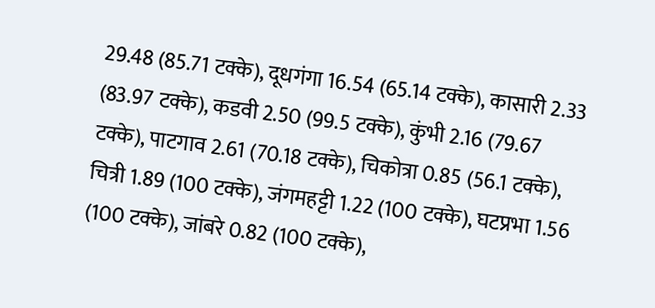29.48 (85.71 टक्के), दूधगंगा 16.54 (65.14 टक्के), कासारी 2.33 (83.97 टक्के), कडवी 2.50 (99.5 टक्के), कुंभी 2.16 (79.67 टक्के), पाटगाव 2.61 (70.18 टक्के), चिकोत्रा 0.85 (56.1 टक्के), चित्री 1.89 (100 टक्के), जंगमहट्टी 1.22 (100 टक्के), घटप्रभा 1.56 (100 टक्के), जांबरे 0.82 (100 टक्के),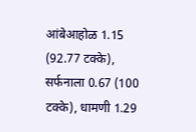आंबेआहोळ 1.15 (92.77 टक्के), सर्फनाला 0.67 (100 टक्के), धामणी 1.29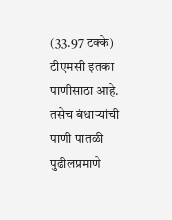(33.97 टक्के) टीएमसी इतका पाणीसाठा आहे. तसेच बंधाऱ्यांची पाणी पातळी पुढीलप्रमाणे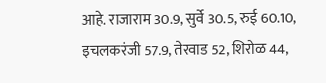आहे. राजाराम 30.9, सुर्वे 30.5, रुई 60.10, इचलकरंजी 57.9, तेरवाड 52, शिरोळ 44,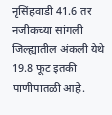नृसिंहवाडी 41.6 तर नजीकच्या सांगली जिल्ह्यातील अंकली येथे 19.8 फूट इतकी पाणीपातळी आहे.